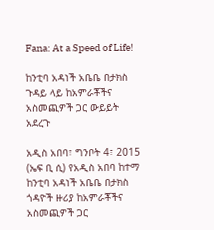Fana: At a Speed of Life!

ከንቲባ አዳነች አቤቤ በታክስ ጉዳይ ላይ ከአምራቾችና አስመጪዎች ጋር ውይይት አደረጉ

አዲስ አበባ፣ ግንቦት 4፣ 2015 (ኤፍ ቢ ሲ) የአዲስ አበባ ከተማ ከንቲባ አዳነች አቤቤ በታክስ ጎዳዮች ዙሪያ ከአምራቾችና አስመጪዎች ጋር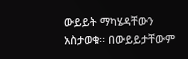ውይይት ማካሄዳቸውን አስታወቁ፡፡ በውይይታቸውም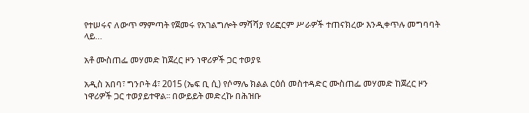የተሠሩና ለውጥ ማምጣት የጀመሩ የአገልግሎት ማሻሻያ የሪፎርም ሥራዎች ተጠናክረው እንዲቀጥሉ መግባባት ላይ…

አቶ ሙስጠፌ መሃመድ ከጀረር ዞን ነዋሪዎች ጋር ተወያዩ

አዲስ አበባ፣ ግንቦት 4፣ 2015 (ኤፍ ቢ ሲ) የሶማሌ ክልል ርዕሰ መስተዳድር ሙስጠፌ መሃመድ ከጀረር ዞን ነዋሪዎች ጋር ተወያይተዋል፡፡ በውይይት መድረኩ በሕዝቡ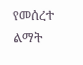የመሰረተ ልማት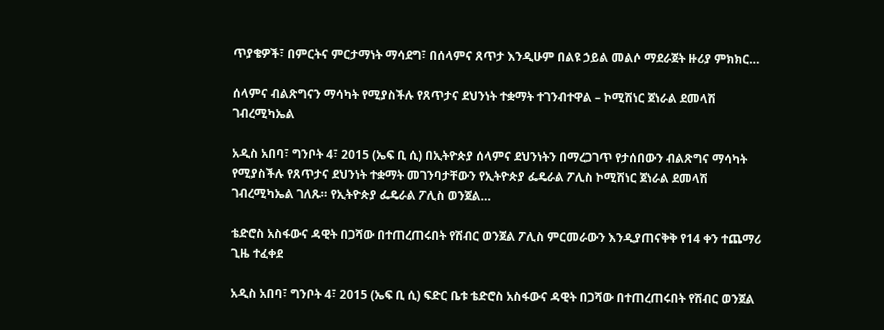ጥያቄዎች፣ በምርትና ምርታማነት ማሳደግ፣ በሰላምና ጸጥታ እንዲሁም በልዩ ኃይል መልሶ ማደራጀት ዙሪያ ምክክር…

ሰላምና ብልጽግናን ማሳካት የሚያስችሉ የጸጥታና ደህንነት ተቋማት ተገንብተዋል – ኮሚሽነር ጀነራል ደመላሽ ገብረሚካኤል

አዲስ አበባ፣ ግንቦት 4፣ 2015 (ኤፍ ቢ ሲ) በኢትዮጵያ ሰላምና ደህንነትን በማረጋገጥ የታሰበውን ብልጽግና ማሳካት የሚያስችሉ የጸጥታና ደህንነት ተቋማት መገንባታቸውን የኢትዮጵያ ፌዴራል ፖሊስ ኮሚሽነር ጀነራል ደመላሽ ገብረሚካኤል ገለጹ። የኢትዮጵያ ፌዴራል ፖሊስ ወንጀል…

ቴድሮስ አስፋውና ዳዊት በጋሻው በተጠረጠሩበት የሽብር ወንጀል ፖሊስ ምርመራውን እንዲያጠናቅቅ የ14 ቀን ተጨማሪ ጊዜ ተፈቀደ

አዲስ አበባ፣ ግንቦት 4፣ 2015 (ኤፍ ቢ ሲ) ፍድር ቤቱ ቴድሮስ አስፋውና ዳዊት በጋሻው በተጠረጠሩበት የሽብር ወንጀል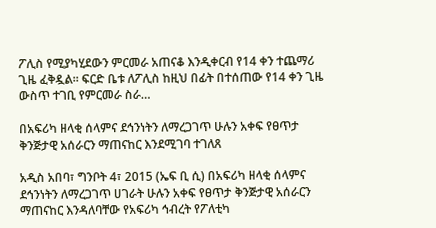ፖሊስ የሚያካሂደውን ምርመራ አጠናቆ እንዲቀርብ የ14 ቀን ተጨማሪ ጊዜ ፈቅዷል፡፡ ፍርድ ቤቱ ለፖሊስ ከዚህ በፊት በተሰጠው የ14 ቀን ጊዜ ውስጥ ተገቢ የምርመራ ስራ…

በአፍሪካ ዘላቂ ሰላምና ደኅንነትን ለማረጋገጥ ሁሉን አቀፍ የፀጥታ ቅንጅታዊ አሰራርን ማጠናከር እንደሚገባ ተገለጸ

አዲስ አበባ፣ ግንቦት 4፣ 2015 (ኤፍ ቢ ሲ) በአፍሪካ ዘላቂ ሰላምና ደኅንነትን ለማረጋገጥ ሀገራት ሁሉን አቀፍ የፀጥታ ቅንጅታዊ አሰራርን ማጠናከር እንዳለባቸው የአፍሪካ ኅብረት የፖለቲካ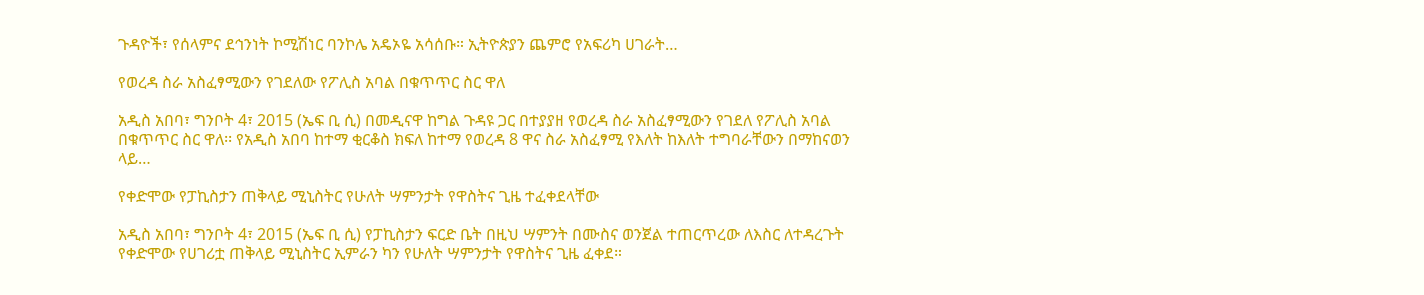ጉዳዮች፣ የሰላምና ደኅንነት ኮሚሽነር ባንኮሌ አዴኦዬ አሳሰቡ። ኢትዮጵያን ጨምሮ የአፍሪካ ሀገራት…

የወረዳ ስራ አስፈፃሚውን የገደለው የፖሊስ አባል በቁጥጥር ስር ዋለ

አዲስ አበባ፣ ግንቦት 4፣ 2015 (ኤፍ ቢ ሲ) በመዲናዋ ከግል ጉዳዩ ጋር በተያያዘ የወረዳ ስራ አስፈፃሚውን የገደለ የፖሊስ አባል በቁጥጥር ስር ዋለ፡፡ የአዲስ አበባ ከተማ ቂርቆስ ክፍለ ከተማ የወረዳ 8 ዋና ስራ አስፈፃሚ የእለት ከእለት ተግባራቸውን በማከናወን ላይ…

የቀድሞው የፓኪስታን ጠቅላይ ሚኒስትር የሁለት ሣምንታት የዋስትና ጊዜ ተፈቀደላቸው

አዲስ አበባ፣ ግንቦት 4፣ 2015 (ኤፍ ቢ ሲ) የፓኪስታን ፍርድ ቤት በዚህ ሣምንት በሙስና ወንጀል ተጠርጥረው ለእስር ለተዳረጉት የቀድሞው የሀገሪቷ ጠቅላይ ሚኒስትር ኢምራን ካን የሁለት ሣምንታት የዋስትና ጊዜ ፈቀደ።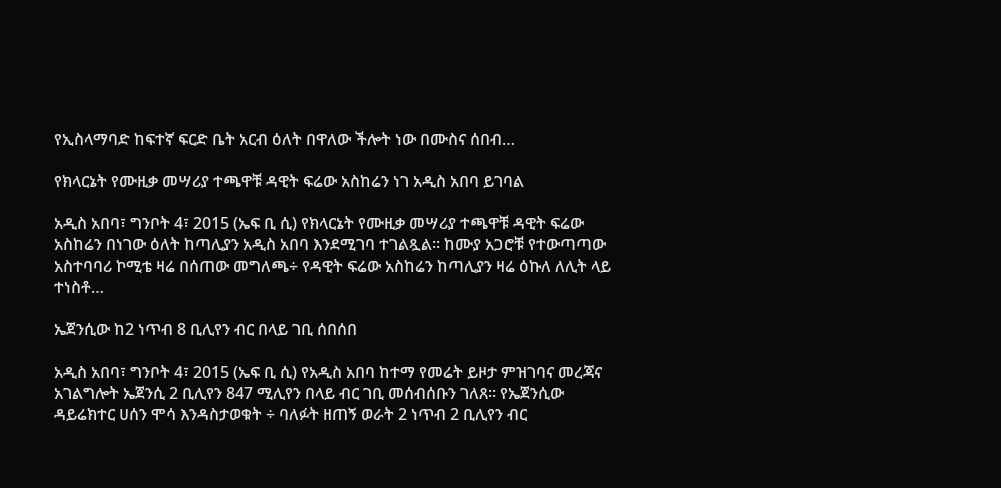የኢስላማባድ ከፍተኛ ፍርድ ቤት አርብ ዕለት በዋለው ችሎት ነው በሙስና ሰበብ…

የክላርኔት የሙዚቃ መሣሪያ ተጫዋቹ ዳዊት ፍሬው አስከሬን ነገ አዲስ አበባ ይገባል

አዲስ አበባ፣ ግንቦት 4፣ 2015 (ኤፍ ቢ ሲ) የክላርኔት የሙዚቃ መሣሪያ ተጫዋቹ ዳዊት ፍሬው አስከሬን በነገው ዕለት ከጣሊያን አዲስ አበባ እንደሚገባ ተገልጿል፡፡ ከሙያ አጋሮቹ የተውጣጣው አስተባባሪ ኮሚቴ ዛሬ በሰጠው መግለጫ÷ የዳዊት ፍሬው አስከሬን ከጣሊያን ዛሬ ዕኩለ ለሊት ላይ ተነስቶ…

ኤጀንሲው ከ2 ነጥብ 8 ቢሊየን ብር በላይ ገቢ ሰበሰበ

አዲስ አበባ፣ ግንቦት 4፣ 2015 (ኤፍ ቢ ሲ) የአዲስ አበባ ከተማ የመሬት ይዞታ ምዝገባና መረጃና አገልግሎት ኤጀንሲ 2 ቢሊየን 847 ሚሊየን በላይ ብር ገቢ መሰብሰቡን ገለጸ፡፡ የኤጀንሲው ዳይሬክተር ሀሰን ሞሳ እንዳስታወቁት ÷ ባለፉት ዘጠኝ ወራት 2 ነጥብ 2 ቢሊየን ብር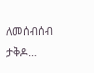ለመሰብሰብ ታቅዶ…